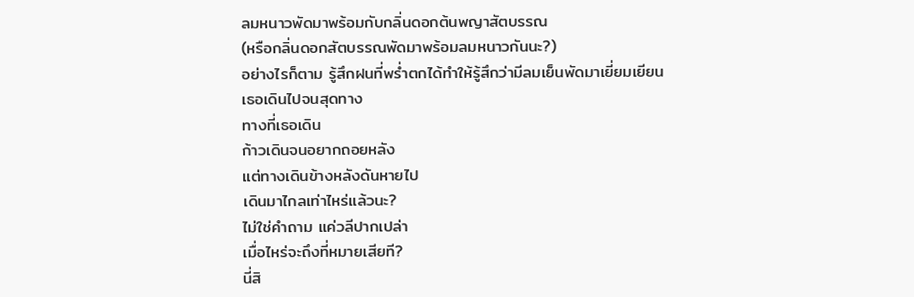ลมหนาวพัดมาพร้อมกับกลิ่นดอกต้นพญาสัตบรรณ
(หรือกลิ่นดอกสัตบรรณพัดมาพร้อมลมหนาวกันนะ?)
อย่างไรก็ตาม รู้สึกฝนที่พร่ำตกได้ทำให้รู้สึกว่ามีลมเย็นพัดมาเยี่ยมเยียน
เธอเดินไปจนสุดทาง
ทางที่เธอเดิน
ก้าวเดินจนอยากถอยหลัง
แต่ทางเดินข้างหลังดันหายไป
เดินมาไกลเท่าไหร่แล้วนะ?
ไม่ใช่คำถาม แค่วลีปากเปล่า
เมื่อไหร่จะถึงที่หมายเสียที?
นี่สิ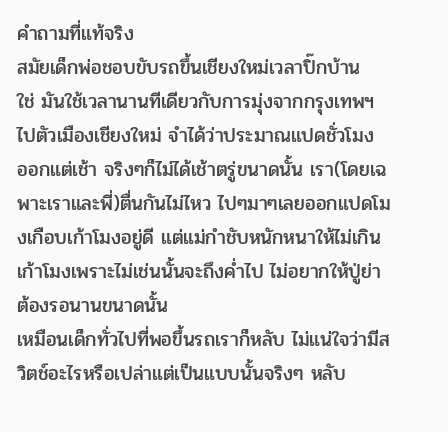คำถามที่แท้จริง
สมัยเด็กพ่อชอบขับรถขึ้นเชียงใหม่เวลาปิ๊กบ้าน
ใช่ มันใช้เวลานานทีเดียวกับการมุ่งจากกรุงเทพฯไปตัวเมืองเชียงใหม่ จำได้ว่าประมาณแปดชั่วโมง
ออกแต่เช้า จริงๆก็ไม่ได้เช้าตรู่ขนาดนั้น เรา(โดยเฉพาะเราและพี่)ตื่นกันไม่ไหว ไปๆมาๆเลยออกแปดโมงเกือบเก้าโมงอยู่ดี แต่แม่กำชับหนักหนาให้ไม่เกินเก้าโมงเพราะไม่เช่นนั้นจะถึงค่ำไป ไม่อยากให้ปู่ย่าต้องรอนานขนาดนั้น
เหมือนเด็กทั่วไปที่พอขึ้นรถเราก็หลับ ไม่แน่ใจว่ามีสวิตช์อะไรหรือเปล่าแต่เป็นแบบนั้นจริงๆ หลับ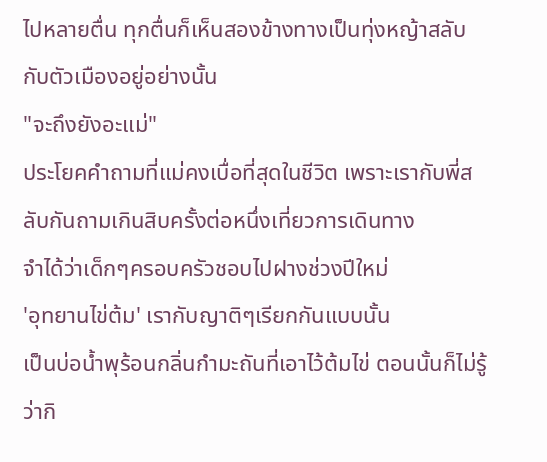ไปหลายตื่น ทุกตื่นก็เห็นสองข้างทางเป็นทุ่งหญ้าสลับกับตัวเมืองอยู่อย่างนั้น
"จะถึงยังอะแม่"
ประโยคคำถามที่แม่คงเบื่อที่สุดในชีวิต เพราะเรากับพี่สลับกันถามเกินสิบครั้งต่อหนึ่งเที่ยวการเดินทาง
จำได้ว่าเด็กๆครอบครัวชอบไปฝางช่วงปีใหม่
'อุทยานไข่ต้ม' เรากับญาติๆเรียกกันแบบนั้น
เป็นบ่อน้ำพุร้อนกลิ่นกำมะถันที่เอาไว้ต้มไข่ ตอนนั้นก็ไม่รู้ว่ากิ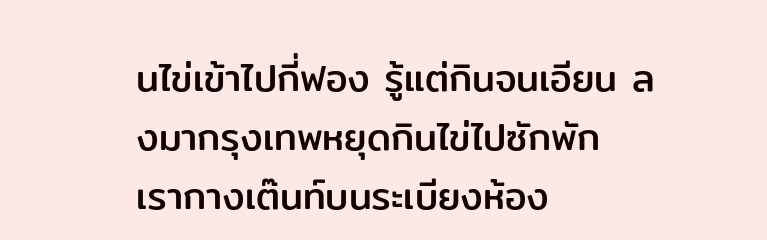นไข่เข้าไปกี่ฟอง รู้แต่กินจนเอียน ลงมากรุงเทพหยุดกินไข่ไปซักพัก
เรากางเต๊นท์บนระเบียงห้อง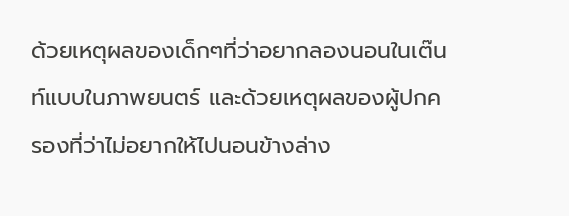ด้วยเหตุผลของเด็กๆที่ว่าอยากลองนอนในเต๊นท์แบบในภาพยนตร์ และด้วยเหตุผลของผู้ปกครองที่ว่าไม่อยากให้ไปนอนข้างล่าง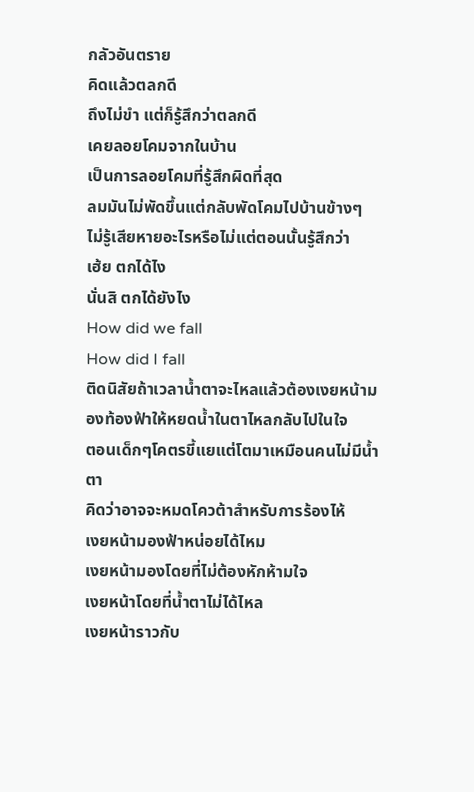กลัวอันตราย
คิดแล้วตลกดี
ถึงไม่ขำ แต่ก็รู้สึกว่าตลกดี
เคยลอยโคมจากในบ้าน
เป็นการลอยโคมที่รู้สึกผิดที่สุด
ลมมันไม่พัดขึ้นแต่กลับพัดโคมไปบ้านข้างๆ
ไม่รู้เสียหายอะไรหรือไม่แต่ตอนนั้นรู้สึกว่า
เฮ้ย ตกได้ไง
นั่นสิ ตกได้ยังไง
How did we fall
How did I fall
ติดนิสัยถ้าเวลาน้ำตาจะไหลแล้วต้องเงยหน้ามองท้องฟ้าให้หยดน้ำในตาไหลกลับไปในใจ
ตอนเด็กๆโคตรขี้แยแต่โตมาเหมือนคนไม่มีน้ำตา
คิดว่าอาจจะหมดโควต้าสำหรับการร้องไห้
เงยหน้ามองฟ้าหน่อยได้ไหม
เงยหน้ามองโดยที่ไม่ต้องหักห้ามใจ
เงยหน้าโดยที่น้ำตาไม่ได้ไหล
เงยหน้าราวกับ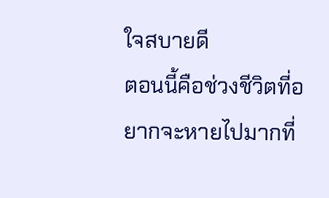ใจสบายดี
ตอนนี้คือช่วงชีวิตที่อยากจะหายไปมากที่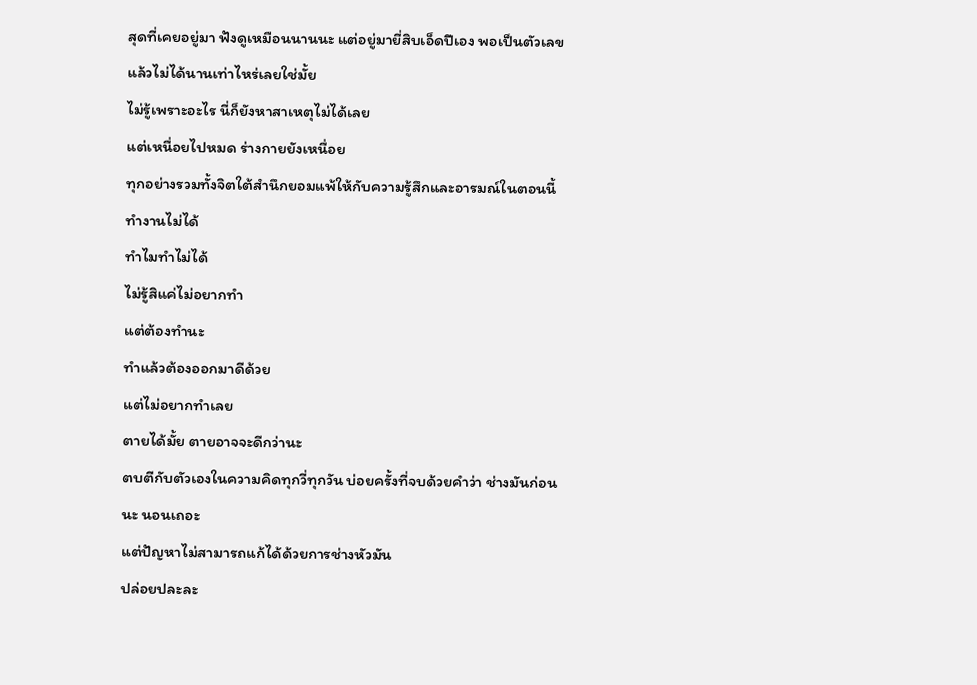สุดที่เคยอยู่มา ฟังดูเหมือนนานนะ แต่อยู่มายี่สิบเอ็ดปีเอง พอเป็นตัวเลขแล้วไม่ได้นานเท่าไหร่เลยใช่มั้ย
ไม่รู้เพราะอะไร นี่ก็ยังหาสาเหตุไม่ได้เลย
แต่เหนื่อยไปหมด ร่างกายยังเหนื่อย
ทุกอย่างรวมทั้งจิตใต้สำนึกยอมแพ้ให้กับความรู้สึกและอารมณ์ในตอนนี้
ทำงานไม่ได้
ทำไมทำไม่ได้
ไม่รู้สิแค่ไม่อยากทำ
แต่ต้องทำนะ
ทำแล้วต้องออกมาดีด้วย
แต่ไม่อยากทำเลย
ตายได้มั้ย ตายอาจจะดีกว่านะ
ตบตีกับตัวเองในความคิดทุกวี่ทุกวัน บ่อยครั้งที่จบด้วยคำว่า ช่างมันก่อนนะ นอนเถอะ
แต่ปัญหาไม่สามารถแก้ได้ด้วยการช่างหัวมัน
ปล่อยปละละ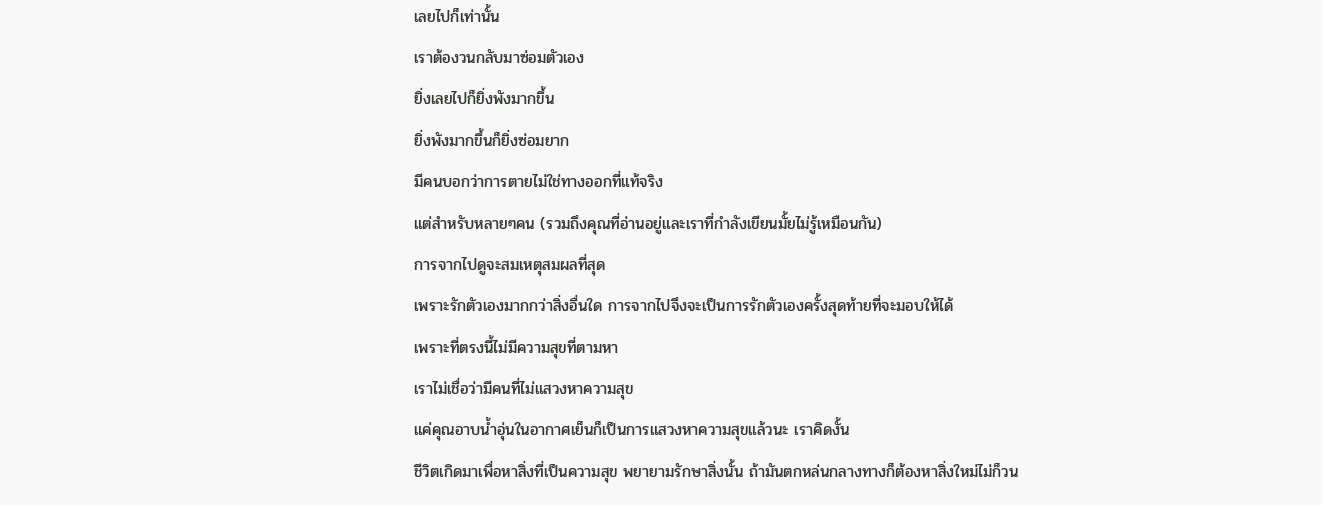เลยไปก็เท่านั้น
เราต้องวนกลับมาซ่อมตัวเอง
ยิ่งเลยไปก็ยิ่งพังมากขึ้น
ยิ่งพังมากขึ้นก็ยิ่งซ่อมยาก
มีคนบอกว่าการตายไม่ใช่ทางออกที่แท้จริง
แต่สำหรับหลายๆคน (รวมถึงคุณที่อ่านอยู่และเราที่กำลังเขียนมั้ยไม่รู้เหมือนกัน)
การจากไปดูจะสมเหตุสมผลที่สุด
เพราะรักตัวเองมากกว่าสิ่งอื่นใด การจากไปจึงจะเป็นการรักตัวเองครั้งสุดท้ายที่จะมอบให้ได้
เพราะที่ตรงนี้ไม่มีความสุขที่ตามหา
เราไม่เชื่อว่ามีคนที่ไม่แสวงหาความสุข
แค่คุณอาบน้ำอุ่นในอากาศเย็นก็เป็นการแสวงหาความสุขแล้วนะ เราคิดงั้น
ชีวิตเกิดมาเพื่อหาสิ่งที่เป็นความสุข พยายามรักษาสิ่งนั้น ถ้ามันตกหล่นกลางทางก็ต้องหาสิ่งใหม่ไม่ก็วน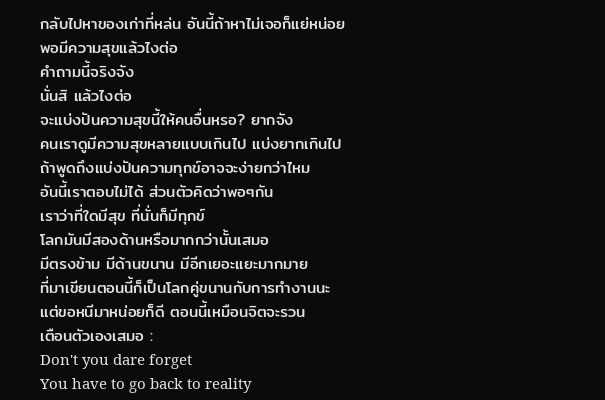กลับไปหาของเก่าที่หล่น อันนี้ถ้าหาไม่เจอก็แย่หน่อย
พอมีความสุขแล้วไงต่อ
คำถามนี้จริงจัง
นั่นสิ แล้วไงต่อ
จะแบ่งปันความสุขนี้ให้คนอื่นหรอ? ยากจัง
คนเราดูมีความสุขหลายแบบเกินไป แบ่งยากเกินไป
ถ้าพูดถึงแบ่งปันความทุกข์อาจจะง่ายกว่าไหม
อันนี้เราตอบไม่ได้ ส่วนตัวคิดว่าพอๆกัน
เราว่าที่ใดมีสุข ที่นั่นก็มีทุกข์
โลกมันมีสองด้านหรือมากกว่านั้นเสมอ
มีตรงข้าม มีด้านขนาน มีอีกเยอะแยะมากมาย
ที่มาเขียนตอนนี้ก็เป็นโลกคู่ขนานกับการทำงานนะ
แต่ขอหนีมาหน่อยก็ดี ตอนนี้เหมือนจิตจะรวน
เตือนตัวเองเสมอ :
Don't you dare forget
You have to go back to reality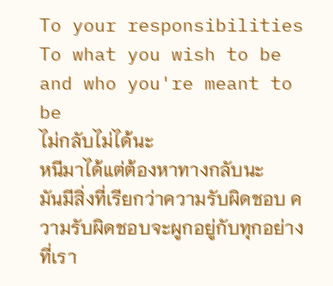To your responsibilities
To what you wish to be and who you're meant to be
ไม่กลับไม่ได้นะ
หนีมาได้แต่ต้องหาทางกลับนะ
มันมีสิ่งที่เรียกว่าความรับผิดชอบ ความรับผิดชอบจะผูกอยู่กับทุกอย่างที่เรา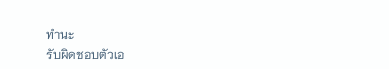ทำนะ
รับผิดชอบตัวเอ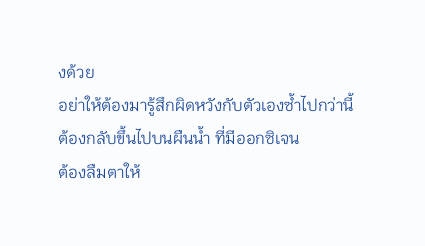งด้วย
อย่าให้ต้องมารู้สึกผิดหวังกับตัวเองซ้ำไปกว่านี้
ต้องกลับขึ้นไปบนผืนน้ำ ที่มีออกซิเจน
ต้องลืมตาให้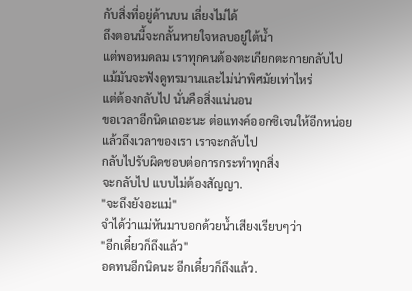กับสิ่งที่อยู่ด้านบน เลี่ยงไม่ได้
ถึงตอนนี้จะกลั้นหายใจหลบอยู่ใต้น้ำ
แต่พอหมดลม เราทุกคนต้องตะเกียกตะกายกลับไป
แม้มันจะฟังดูทรมานและไม่น่าพิศมัยเท่าไหร่
แต่ต้องกลับไป นั่นคือสิ่งแน่นอน
ขอเวลาอีกนิดเถอะนะ ต่อแทงค์ออกซิเจนให้อีกหน่อย
แล้วถึงเวลาของเรา เราจะกลับไป
กลับไปรับผิดชอบต่อการกระทำทุกสิ่ง
จะกลับไป แบบไม่ต้องสัญญา.
"จะถึงยังอะแม่"
จำได้ว่าแม่หันมาบอกด้วยน้ำเสียงเรียบๆว่า
"อีกเดี๋ยวก็ถึงแล้ว"
อดทนอีกนิดนะ อีกเดี๋ยวก็ถึงแล้ว.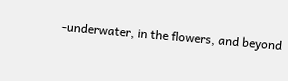-underwater, in the flowers, and beyond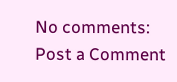No comments:
Post a Comment